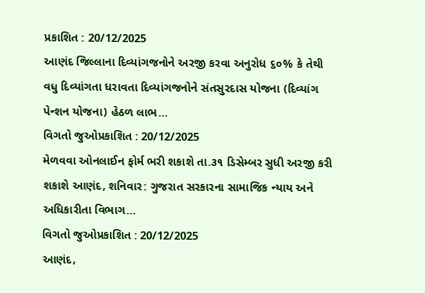પ્રકાશિત : 20/12/2025
આણંદ જિલ્લાના દિવ્યાંગજનોને અરજી કરવા અનુરોધ ૬૦% કે તેથી વધુ દિવ્યાંગતા ધરાવતા દિવ્યાંગજનોને સંતસુરદાસ યોજના (દિવ્યાંગ પેન્શન યોજના) હેઠળ લાભ…
વિગતો જુઓપ્રકાશિત : 20/12/2025
મેળવવા ઓનલાઈન ફોર્મ ભરી શકાશે તા.૩૧ ડિસેમ્બર સુધી અરજી કરી શકાશે આણંદ, શનિવાર: ગુજરાત સરકારના સામાજિક ન્યાય અને અધિકારીતા વિભાગ…
વિગતો જુઓપ્રકાશિત : 20/12/2025
આણંદ,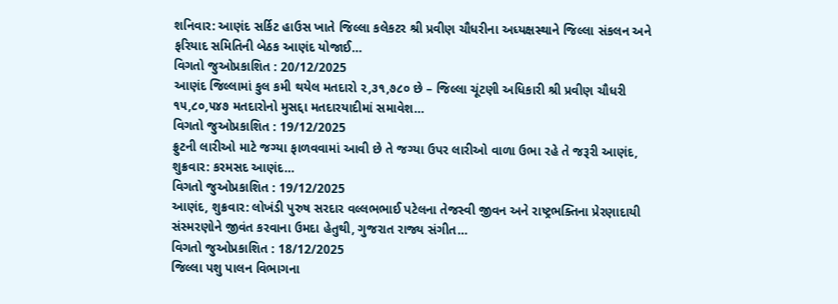શનિવાર: આણંદ સર્કિટ હાઉસ ખાતે જિલ્લા કલેકટર શ્રી પ્રવીણ ચૌધરીના અધ્યક્ષસ્થાને જિલ્લા સંકલન અને ફરિયાદ સમિતિની બેઠક આણંદ યોજાઈ…
વિગતો જુઓપ્રકાશિત : 20/12/2025
આણંદ જિલ્લામાં કુલ કમી થયેલ મતદારો ૨,૩૧,૭૮૦ છે – જિલ્લા ચૂંટણી અધિકારી શ્રી પ્રવીણ ચૌધરી ૧૫,૮૦,૫૪૭ મતદારોનો મુસદ્દા મતદારયાદીમાં સમાવેશ…
વિગતો જુઓપ્રકાશિત : 19/12/2025
ફ્રુટની લારીઓ માટે જગ્યા ફાળવવામાં આવી છે તે જગ્યા ઉપર લારીઓ વાળા ઉભા રહે તે જરૂરી આણંદ, શુક્રવાર: કરમસદ આણંદ…
વિગતો જુઓપ્રકાશિત : 19/12/2025
આણંદ, શુક્રવાર: લોખંડી પુરુષ સરદાર વલ્લભભાઈ પટેલના તેજસ્વી જીવન અને રાષ્ટ્રભક્તિના પ્રેરણાદાયી સંસ્મરણોને જીવંત કરવાના ઉમદા હેતુથી, ગુજરાત રાજ્ય સંગીત…
વિગતો જુઓપ્રકાશિત : 18/12/2025
જિલ્લા પશુ પાલન વિભાગના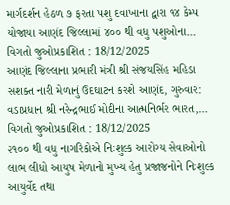માર્ગદર્શન હેઠળ ૭ ફરતા પશુ દવાખાના દ્વારા ૧૪ કેમ્પ યોજાયા આણંદ જિલ્લામાં ૪૦૦ થી વધુ પશુઓના…
વિગતો જુઓપ્રકાશિત : 18/12/2025
આણંદ જિલ્લાના પ્રભારી મંત્રી શ્રી સંજયસિંહ મહિડા સશક્ત નારી મેળાનું ઉદઘાટન કરશે આણંદ, ગુરુવાર: વડાપ્રધાન શ્રી નરેન્દ્રભાઈ મોદીના આત્મનિર્ભર ભારત,…
વિગતો જુઓપ્રકાશિત : 18/12/2025
૨૧૦૦ થી વધુ નાગરિકોએ નિઃશુલ્ક આરોગ્ય સેવાઓનો લાભ લીધો આયુષ મેળાનો મુખ્ય હેતુ પ્રજાજનોને નિઃશુલ્ક આયુર્વેદ તથા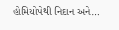હોમિયોપેથી નિદાન અને…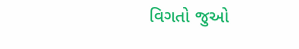વિગતો જુઓ